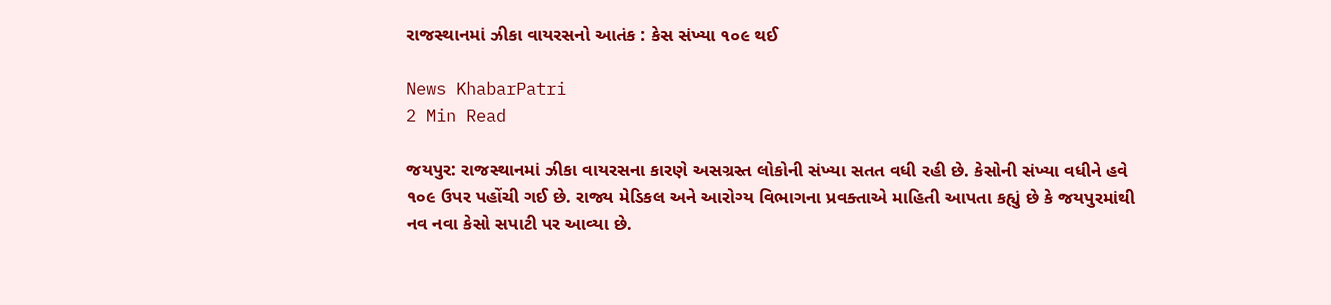રાજસ્થાનમાં ઝીકા વાયરસનો આતંક : કેસ સંખ્યા ૧૦૯ થઈ

News KhabarPatri
2 Min Read

જયપુર: રાજસ્થાનમાં ઝીકા વાયરસના કારણે અસગ્રસ્ત લોકોની સંખ્યા સતત વધી રહી છે. કેસોની સંખ્યા વધીને હવે ૧૦૯ ઉપર પહોંચી ગઈ છે. રાજ્ય મેડિકલ અને આરોગ્ય વિભાગના પ્રવક્તાએ માહિતી આપતા કહ્યું છે કે જયપુરમાંથી નવ નવા કેસો સપાટી પર આવ્યા છે.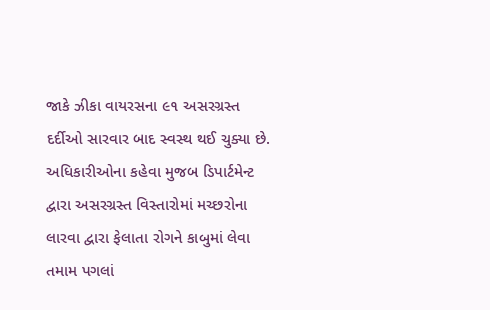જાકે ઝીકા વાયરસના ૯૧ અસરગ્રસ્ત દર્દીઓ સારવાર બાદ સ્વસ્થ થઈ ચુક્યા છે. અધિકારીઓના કહેવા મુજબ ડિપાર્ટમેન્ટ દ્વારા અસરગ્રસ્ત વિસ્તારોમાં મચ્છરોના લારવા દ્વારા ફેલાતા રોગને કાબુમાં લેવા તમામ પગલાં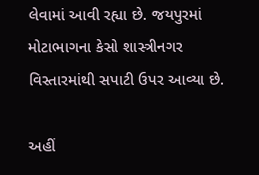લેવામાં આવી રહ્યા છે. જયપુરમાં મોટાભાગના કેસો શાસ્ત્રીનગર વિસ્તારમાંથી સપાટી ઉપર આવ્યા છે.

અહીં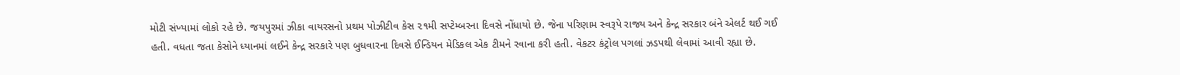મોટી સંખ્યામાં લોકો રહે છે. જયપુરમાં ઝીકા વાયરસનો પ્રથમ પોઝીટીવ કેસ ૨૧મી સપ્ટેમ્બરના દિવસે નોંધાયો છે. જેના પરિણામ સ્વરૂપે રાજ્ય અને કેન્દ્ર સરકાર બંને એલર્ટ થઈ ગઈ હતી. વધતા જતા કેસોને ધ્યાનમાં લઈને કેન્દ્ર સરકારે પણ બુધવારના દિવસે ઈન્ડિયન મેડિકલ એક ટીમને રવાના કરી હતી. વેકટર કંટ્રોલ પગલાં ઝડપથી લેવામાં આવી રહ્યા છે.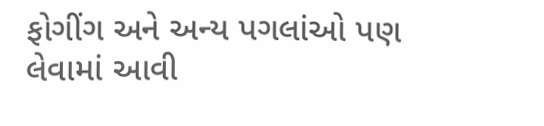ફોગીંગ અને અન્ય પગલાંઓ પણ લેવામાં આવી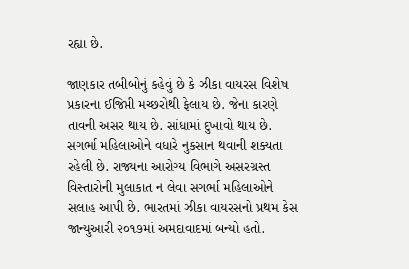રહ્યા છે.

જાણકાર તબીબોનું કહેવું છે કે ઝીકા વાયરસ વિશેષ પ્રકારના ઈજિપ્તી મચ્છરોથી ફેલાય છે. જેના કારણે તાવની અસર થાય છે. સાંધામાં દુખાવો થાય છે. સગર્ભા મહિલાઓને વધારે નુકસાન થવાની શક્યતા રહેલી છે. રાજ્યના આરોગ્ય વિભાગે અસરગ્રસ્ત વિસ્તારોની મુલાકાત ન લેવા સગર્ભા મહિલાઓને સલાહ આપી છે. ભારતમાં ઝીકા વાયરસનો પ્રથમ કેસ જાન્યુઆરી ૨૦૧૭માં અમદાવાદમાં બન્યો હતો.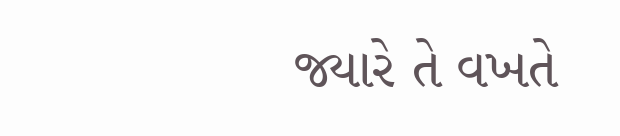જ્યારે તે વખતે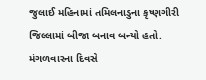જુલાઈ મહિનામાં તમિલનાડુના કૃષ્ણગીરી જિલ્લામાં બીજા બનાવ બન્યો હતો. મંગળવારના દિવસે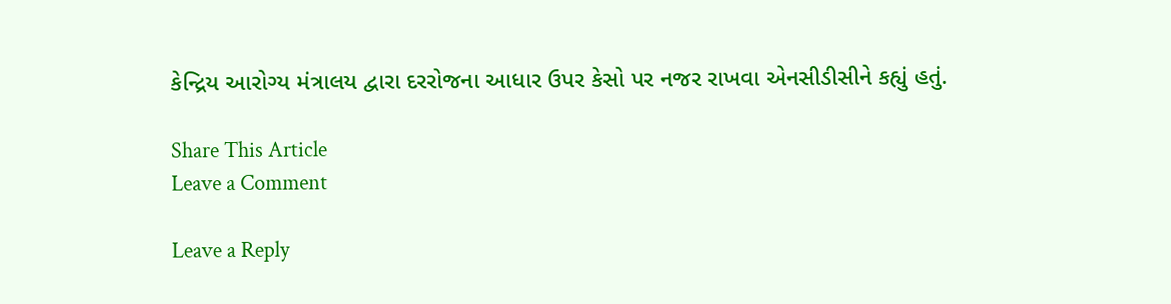કેન્દ્રિય આરોગ્ય મંત્રાલય દ્વારા દરરોજના આધાર ઉપર કેસો પર નજર રાખવા એનસીડીસીને કહ્યું હતું.

Share This Article
Leave a Comment

Leave a Reply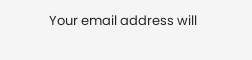Your email address will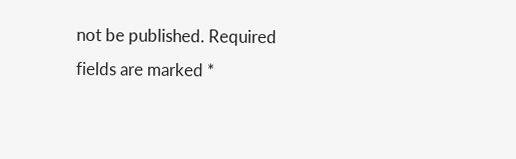not be published. Required fields are marked *